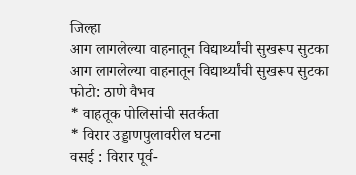जिल्हा
आग लागलेल्या वाहनातून विद्यार्थ्यांची सुखरूप सुटका
आग लागलेल्या वाहनातून विद्यार्थ्यांची सुखरूप सुटका
फोटो: ठाणे वैभव
* वाहतूक पोलिसांची सतर्कता
* विरार उड्डाणपुलावरील घटना
वसई : विरार पूर्व-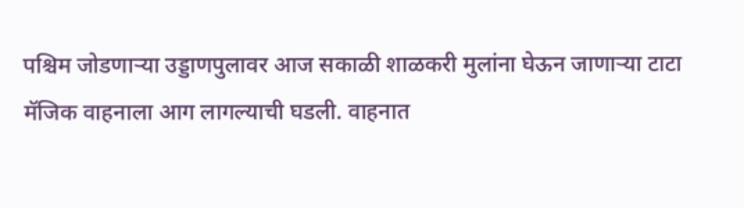पश्चिम जोडणाऱ्या उड्डाणपुलावर आज सकाळी शाळकरी मुलांना घेऊन जाणाऱ्या टाटा मॅजिक वाहनाला आग लागल्याची घडली. वाहनात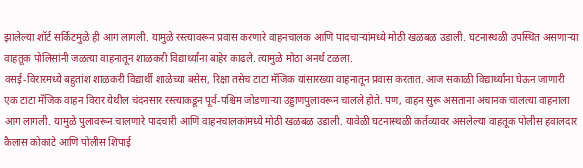झालेल्या शॉर्ट सर्किटमुळे ही आग लागली. यामुळे रस्त्यावरून प्रवास करणारे वाहनचालक आणि पादचाऱ्यांमध्ये मोठी खळबळ उडाली. घटनास्थळी उपस्थित असणाऱ्या वाहतूक पोलिसांनी जळत्या वाहनातून शाळकरी विद्यार्थ्यांना बाहेर काढले. त्यामुळे मोठा अनर्थ टळला.
वसई-विरारमध्ये बहुतांश शाळकरी विद्यार्थी शाळेच्या बसेस, रिक्षा तसेच टाटा मॅजिक यांसारख्या वाहनातून प्रवास करतात. आज सकाळी विद्यार्थ्यांना घेऊन जाणारी एक टाटा मॅजिक वाहन विरार येथील चंदनसार रस्त्याकडून पूर्व-पश्चिम जोडणाऱ्या उड्डाणपुलावरून चालले होते. पण, वाहन सुरू असताना अचानक चालत्या वाहनाला आग लागली. यामुळे पुलावरून चालणारे पादचारी आणि वाहनचालकांमध्ये मोठी खळबळ उडाली. यावेळी घटनास्थळी कर्तव्यावर असलेल्या वाहतूक पोलीस हवालदार कैलास कोकाटे आणि पोलीस शिपाई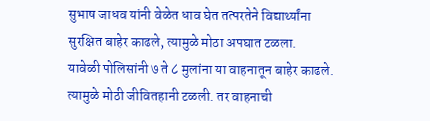सुभाष जाधव यांनी वेळेत धाव घेत तत्परतेने विद्यार्थ्यांना सुरक्षित बाहेर काढले, त्यामुळे मोठा अपघात टळला.
यावेळी पोलिसांनी ७ ते ८ मुलांना या वाहनातून बाहेर काढले. त्यामुळे मोठी जीवितहानी टळली. तर वाहनाची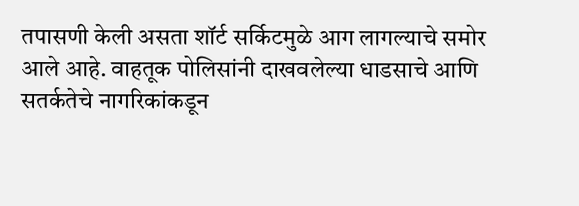तपासणी केली असता शॉर्ट सर्किटमुळे आग लागल्याचे समोर आले आहे. वाहतूक पोलिसांनी दाखवलेल्या धाडसाचे आणि सतर्कतेचे नागरिकांकडून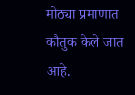मोठ्या प्रमाणात कौतुक केले जात आहे.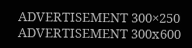ADVERTISEMENT 300×250
ADVERTISEMENT 300x600